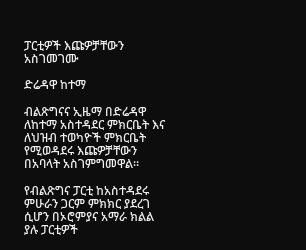ፓርቲዎች እጩዎቻቸውን አስገመገሙ

ድሬዳዋ ከተማ

ብልጽግናና ኢዜማ በድሬዳዋ ለከተማ አስተዳደር ምክርቤት እና ለህዝብ ተወካዮች ምክርቤት የሚወዳደሩ እጩዎቻቸውን በአባላት አስገምግመዋል።

የብልጽግና ፓርቲ ከአስተዳደሩ ምሁራን ጋርም ምክክር ያደረገ ሲሆን በኦሮምያና አማራ ክልል ያሉ ፓርቲዎች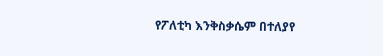የፖለቲካ እንቅስቃሴም በተለያየ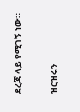ደረጃ ላይ የሚገኝ ነው።

ዝርዝሩን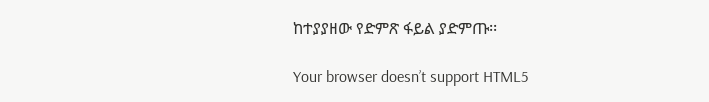ከተያያዘው የድምጽ ፋይል ያድምጡ፡፡

Your browser doesn’t support HTML5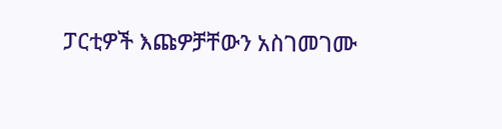ፓርቲዎች እጩዎቻቸውን አስገመገሙ